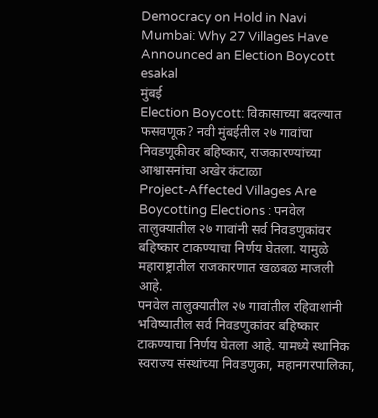Democracy on Hold in Navi Mumbai: Why 27 Villages Have Announced an Election Boycott
esakal
मुंबई
Election Boycott: विकासाच्या बदल्यात फसवणूक? नवी मुंबईतील २७ गावांचा निवडणूकीवर बहिष्कार, राजकारण्यांच्या आश्वासनांचा अखेर कंटाळा
Project-Affected Villages Are Boycotting Elections : पनवेल तालुक्यातील २७ गावांनी सर्व निवडणुकांवर बहिष्कार टाकण्याचा निर्णय घेतला. यामुळे महाराष्ट्रातील राजकारणात खळबळ माजली आहे.
पनवेल तालुक्यातील २७ गावांतील रहिवाशांनी भविष्यातील सर्व निवडणुकांवर बहिष्कार टाकण्याचा निर्णय घेतला आहे. यामध्ये स्थानिक स्वराज्य संस्थांच्या निवडणुका, महानगरपालिका,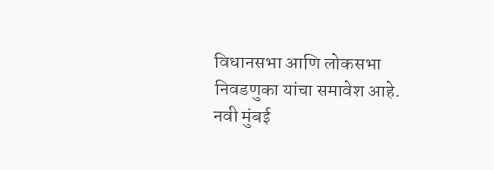विधानसभा आणि लोकसभा निवडणुका यांचा समावेश आहे. नवी मुंबई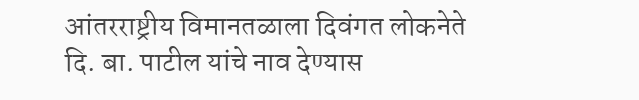आंतरराष्ट्रीय विमानतळाला दिवंगत लोकनेते दि. बा. पाटील यांचे नाव देण्यास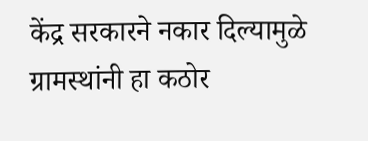केंद्र सरकारने नकार दिल्यामुळे ग्रामस्थांनी हा कठोर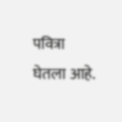पवित्रा घेतला आहे.